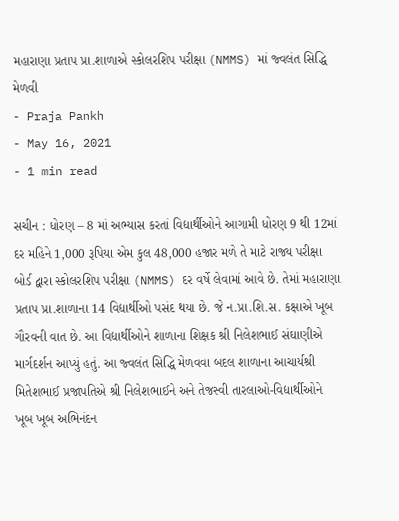મહારાણા પ્રતાપ પ્રા.શાળાએ સ્કોલરશિપ પરીક્ષા (NMMS) માં જ્વલંત સિદ્ધિ મેળવી
- Praja Pankh
- May 16, 2021
- 1 min read

સચીન : ધોરણ – 8 માં અભ્યાસ કરતાં વિદ્યાર્થીઓને આગામી ધોરણ 9 થી 12માં દર મહિને 1,000 રૂપિયા એમ કુલ 48,000 હજાર મળે તે માટે રાજ્ય પરીક્ષા બોર્ડ દ્વારા સ્કોલરશિપ પરીક્ષા (NMMS) દર વર્ષે લેવામાં આવે છે. તેમાં મહારાણા પ્રતાપ પ્રા.શાળાના 14 વિદ્યાર્થીઓ પસંદ થયા છે. જે ન.પ્રા.શિ.સ. કક્ષાએ ખૂબ ગૌરવની વાત છે. આ વિદ્યાર્થીઓને શાળાના શિક્ષક શ્રી નિલેશભાઈ સંઘાણીએ માર્ગદર્શન આપ્યું હતું. આ જ્વલંત સિદ્ધિ મેળવવા બદલ શાળાના આચાર્યશ્રી મિતેશભાઈ પ્રજાપતિએ શ્રી નિલેશભાઈને અને તેજસ્વી તારલાઓ-વિદ્યાર્થીઓને ખૂબ ખૂબ અભિનંદન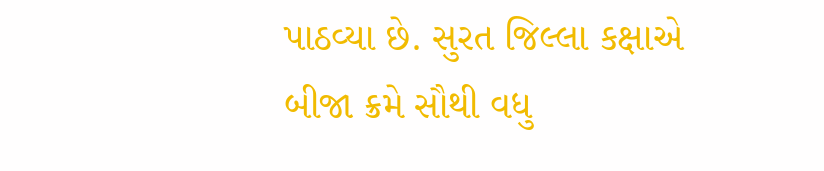પાઠવ્યા છે. સુરત જિલ્લા કક્ષાએ બીજા ક્રમે સૌથી વધુ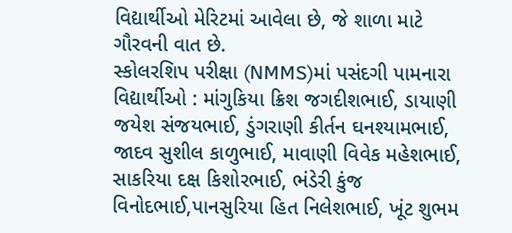વિદ્યાર્થીઓ મેરિટમાં આવેલા છે, જે શાળા માટે ગૌરવની વાત છે.
સ્કોલરશિપ પરીક્ષા (NMMS)માં પસંદગી પામનારા વિદ્યાર્થીઓ : માંગુકિયા ક્રિશ જગદીશભાઈ, ડાયાણી જયેશ સંજયભાઈ, ડુંગરાણી કીર્તન ઘનશ્યામભાઈ, જાદવ સુશીલ કાળુભાઈ, માવાણી વિવેક મહેશભાઈ, સાકરિયા દક્ષ કિશોરભાઈ, ભંડેરી કુંજ વિનોદભાઈ,પાનસુરિયા હિત નિલેશભાઈ, ખૂંટ શુભમ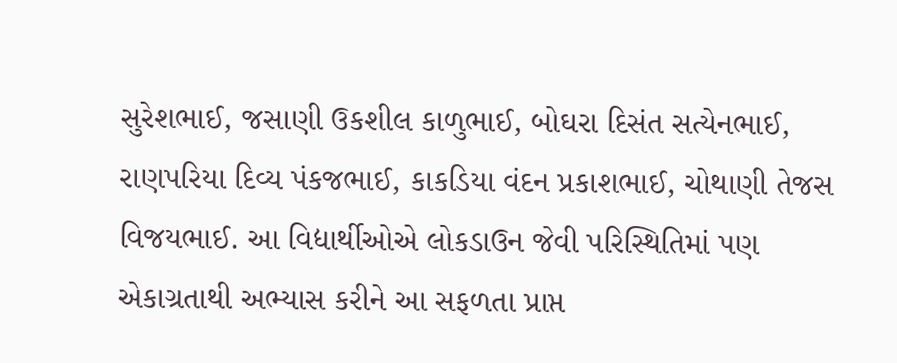સુરેશભાઈ, જસાણી ઉકશીલ કાળુભાઈ, બોઘરા દિસંત સત્યેનભાઈ, રાણપરિયા દિવ્ય પંકજભાઈ, કાકડિયા વંદન પ્રકાશભાઈ, ચોથાણી તેજસ વિજયભાઈ. આ વિદ્યાર્થીઓએ લોકડાઉન જેવી પરિસ્થિતિમાં પણ એકાગ્રતાથી અભ્યાસ કરીને આ સફળતા પ્રાપ્ત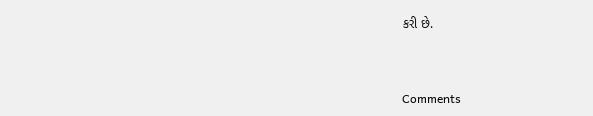કરી છે.



Comments